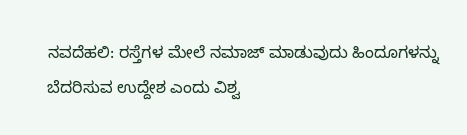ನವದೆಹಲಿ: ರಸ್ತೆಗಳ ಮೇಲೆ ನಮಾಜ್ ಮಾಡುವುದು ಹಿಂದೂಗಳನ್ನು ಬೆದರಿಸುವ ಉದ್ದೇಶ ಎಂದು ವಿಶ್ವ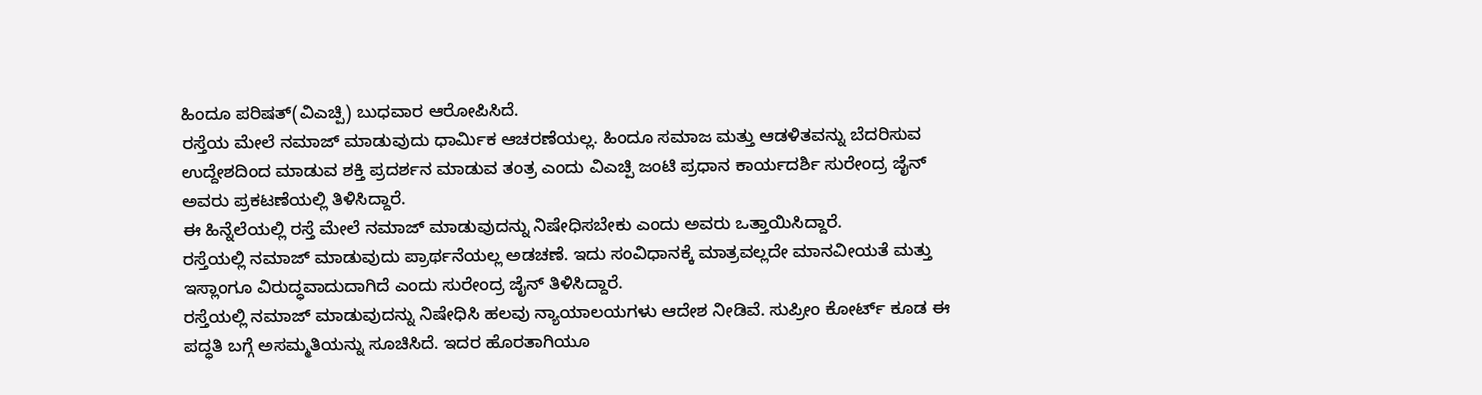ಹಿಂದೂ ಪರಿಷತ್(ವಿಎಚ್ಪಿ) ಬುಧವಾರ ಆರೋಪಿಸಿದೆ.
ರಸ್ತೆಯ ಮೇಲೆ ನಮಾಜ್ ಮಾಡುವುದು ಧಾರ್ಮಿಕ ಆಚರಣೆಯಲ್ಲ. ಹಿಂದೂ ಸಮಾಜ ಮತ್ತು ಆಡಳಿತವನ್ನು ಬೆದರಿಸುವ ಉದ್ದೇಶದಿಂದ ಮಾಡುವ ಶಕ್ತಿ ಪ್ರದರ್ಶನ ಮಾಡುವ ತಂತ್ರ ಎಂದು ವಿಎಚ್ಪಿ ಜಂಟಿ ಪ್ರಧಾನ ಕಾರ್ಯದರ್ಶಿ ಸುರೇಂದ್ರ ಜೈನ್ ಅವರು ಪ್ರಕಟಣೆಯಲ್ಲಿ ತಿಳಿಸಿದ್ದಾರೆ.
ಈ ಹಿನ್ನೆಲೆಯಲ್ಲಿ ರಸ್ತೆ ಮೇಲೆ ನಮಾಜ್ ಮಾಡುವುದನ್ನು ನಿಷೇಧಿಸಬೇಕು ಎಂದು ಅವರು ಒತ್ತಾಯಿಸಿದ್ದಾರೆ.
ರಸ್ತೆಯಲ್ಲಿ ನಮಾಜ್ ಮಾಡುವುದು ಪ್ರಾರ್ಥನೆಯಲ್ಲ ಅಡಚಣೆ. ಇದು ಸಂವಿಧಾನಕ್ಕೆ ಮಾತ್ರವಲ್ಲದೇ ಮಾನವೀಯತೆ ಮತ್ತು ಇಸ್ಲಾಂಗೂ ವಿರುದ್ಧವಾದುದಾಗಿದೆ ಎಂದು ಸುರೇಂದ್ರ ಜೈನ್ ತಿಳಿಸಿದ್ದಾರೆ.
ರಸ್ತೆಯಲ್ಲಿ ನಮಾಜ್ ಮಾಡುವುದನ್ನು ನಿಷೇಧಿಸಿ ಹಲವು ನ್ಯಾಯಾಲಯಗಳು ಆದೇಶ ನೀಡಿವೆ. ಸುಪ್ರೀಂ ಕೋರ್ಟ್ ಕೂಡ ಈ ಪದ್ಧತಿ ಬಗ್ಗೆ ಅಸಮ್ಮತಿಯನ್ನು ಸೂಚಿಸಿದೆ. ಇದರ ಹೊರತಾಗಿಯೂ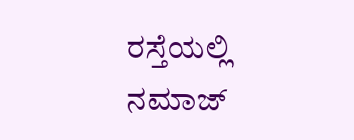ರಸ್ತೆಯಲ್ಲಿ ನಮಾಜ್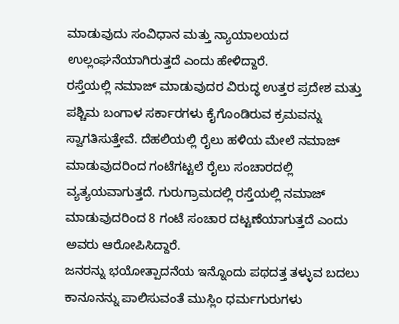ಮಾಡುವುದು ಸಂವಿಧಾನ ಮತ್ತು ನ್ಯಾಯಾಲಯದ ಉಲ್ಲಂಘನೆಯಾಗಿರುತ್ತದೆ ಎಂದು ಹೇಳಿದ್ದಾರೆ.
ರಸ್ತೆಯಲ್ಲಿ ನಮಾಜ್ ಮಾಡುವುದರ ವಿರುದ್ಧ ಉತ್ತರ ಪ್ರದೇಶ ಮತ್ತು ಪಶ್ಚಿಮ ಬಂಗಾಳ ಸರ್ಕಾರಗಳು ಕೈಗೊಂಡಿರುವ ಕ್ರಮವನ್ನು ಸ್ವಾಗತಿಸುತ್ತೇವೆ. ದೆಹಲಿಯಲ್ಲಿ ರೈಲು ಹಳಿಯ ಮೇಲೆ ನಮಾಜ್ ಮಾಡುವುದರಿಂದ ಗಂಟೆಗಟ್ಟಲೆ ರೈಲು ಸಂಚಾರದಲ್ಲಿ ವ್ಯತ್ಯಯವಾಗುತ್ತದೆ. ಗುರುಗ್ರಾಮದಲ್ಲಿ ರಸ್ತೆಯಲ್ಲಿ ನಮಾಜ್ ಮಾಡುವುದರಿಂದ 8 ಗಂಟೆ ಸಂಚಾರ ದಟ್ಟಣೆಯಾಗುತ್ತದೆ ಎಂದು ಅವರು ಆರೋಪಿಸಿದ್ದಾರೆ.
ಜನರನ್ನು ಭಯೋತ್ಪಾದನೆಯ ಇನ್ನೊಂದು ಪಥದತ್ತ ತಳ್ಳುವ ಬದಲು ಕಾನೂನನ್ನು ಪಾಲಿಸುವಂತೆ ಮುಸ್ಲಿಂ ಧರ್ಮಗುರುಗಳು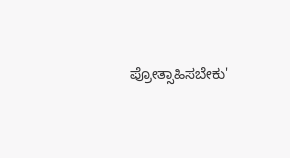ಪ್ರೋತ್ಸಾಹಿಸಬೇಕು'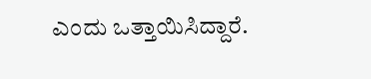ಎಂದು ಒತ್ತಾಯಿಸಿದ್ದಾರೆ.